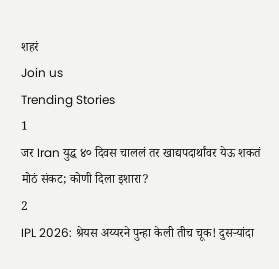शहरं
Join us
Trending Stories
1
जर Iran युद्ध ४० दिवस चाललं तर खाद्यपदार्थांवर येऊ शकतं मोठं संकट; कोणी दिला इशारा?
2
IPL 2026: श्रेयस अय्यरने पुन्हा केली तीच चूक! दुसऱ्यांदा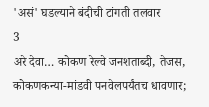'असं' घडल्याने बंदीची टांगती तलवार
3
अरे देवा… कोकण रेल्वे जनशताब्दी, तेजस, कोकणकन्या-मांडवी पनवेलपर्यंतच धावणार;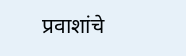प्रवाशांचे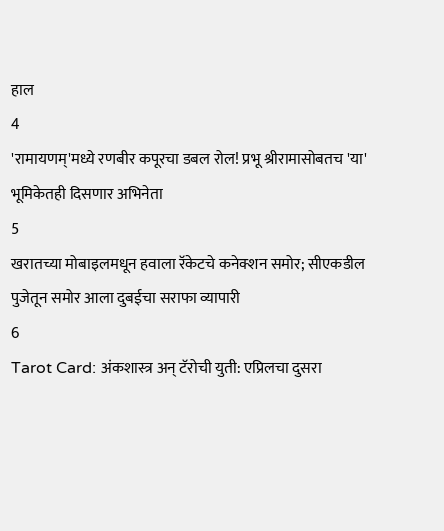हाल
4
'रामायणम्'मध्ये रणबीर कपूरचा डबल रोल! प्रभू श्रीरामासोबतच 'या' भूमिकेतही दिसणार अभिनेता
5
खरातच्या मोबाइलमधून हवाला रॅकेटचे कनेक्शन समोर; सीएकडील पुजेतून समोर आला दुबईचा सराफा व्यापारी
6
Tarot Card: अंकशास्त्र अन् टॅरोची युती: एप्रिलचा दुसरा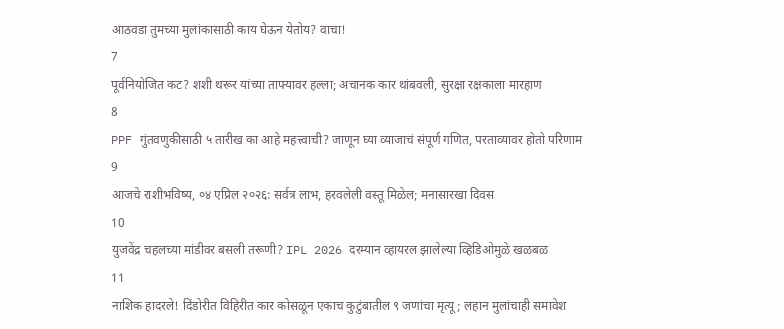आठवडा तुमच्या मुलांकासाठी काय घेऊन येतोय? वाचा!
7
पूर्वनियोजित कट? शशी थरूर यांच्या ताफ्यावर हल्ला; अचानक कार थांबवली, सुरक्षा रक्षकाला मारहाण
8
PPF गुंतवणुकीसाठी ५ तारीख का आहे महत्त्वाची? जाणून घ्या व्याजाचं संपूर्ण गणित, परताव्यावर होतो परिणाम
9
आजचे राशीभविष्य, ०४ एप्रिल २०२६: सर्वत्र लाभ, हरवलेली वस्तू मिळेल; मनासारखा दिवस
10
युजवेंद्र चहलच्या मांडीवर बसली तरूणी? IPL 2026 दरम्यान व्हायरल झालेल्या व्हिडिओमुळे खळबळ
11
नाशिक हादरले! दिंडोरीत विहिरीत कार कोसळून एकाच कुटुंबातील ९ जणांचा मृत्यू; लहान मुलांचाही समावेश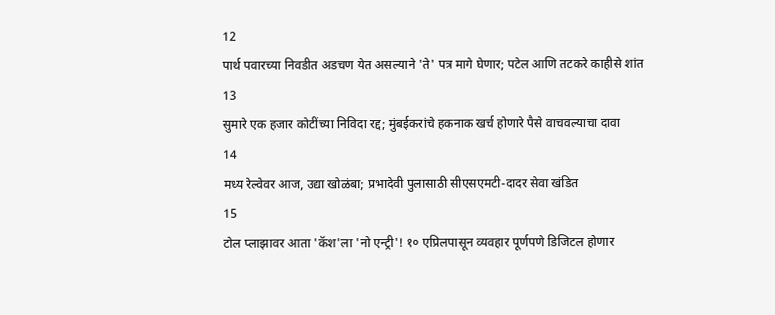12
पार्थ पवारच्या निवडीत अडचण येत असल्याने 'ते' पत्र मागे घेणार; पटेल आणि तटकरे काहीसे शांत
13
सुमारे एक हजार कोटींच्या निविदा रद्द; मुंबईकरांचे हकनाक खर्च होणारे पैसे वाचवल्याचा दावा
14
मध्य रेल्वेवर आज, उद्या खोळंबा; प्रभादेवी पुलासाठी सीएसएमटी-दादर सेवा खंडित
15
टोल प्लाझावर आता 'कॅश'ला 'नो एन्ट्री'! १० एप्रिलपासून व्यवहार पूर्णपणे डिजिटल होणार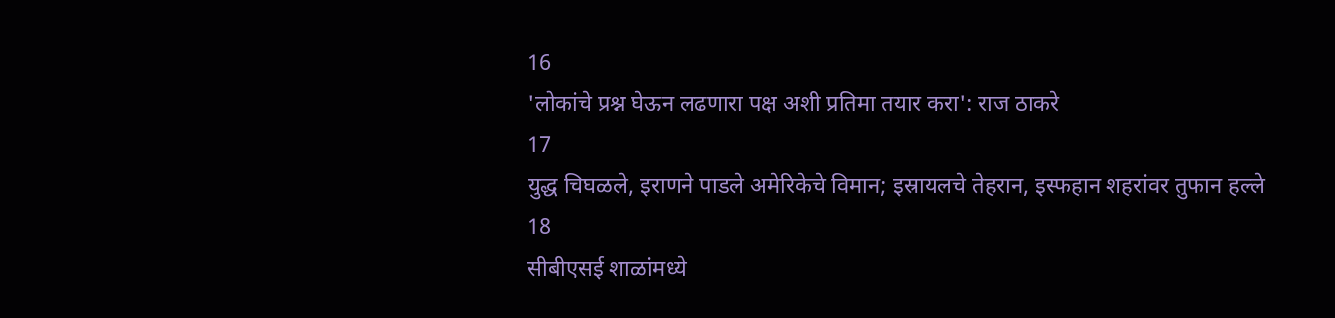16
'लोकांचे प्रश्न घेऊन लढणारा पक्ष अशी प्रतिमा तयार करा': राज ठाकरे
17
युद्ध चिघळले, इराणने पाडले अमेरिकेचे विमान; इस्रायलचे तेहरान, इस्फहान शहरांवर तुफान हल्ले
18
सीबीएसई शाळांमध्ये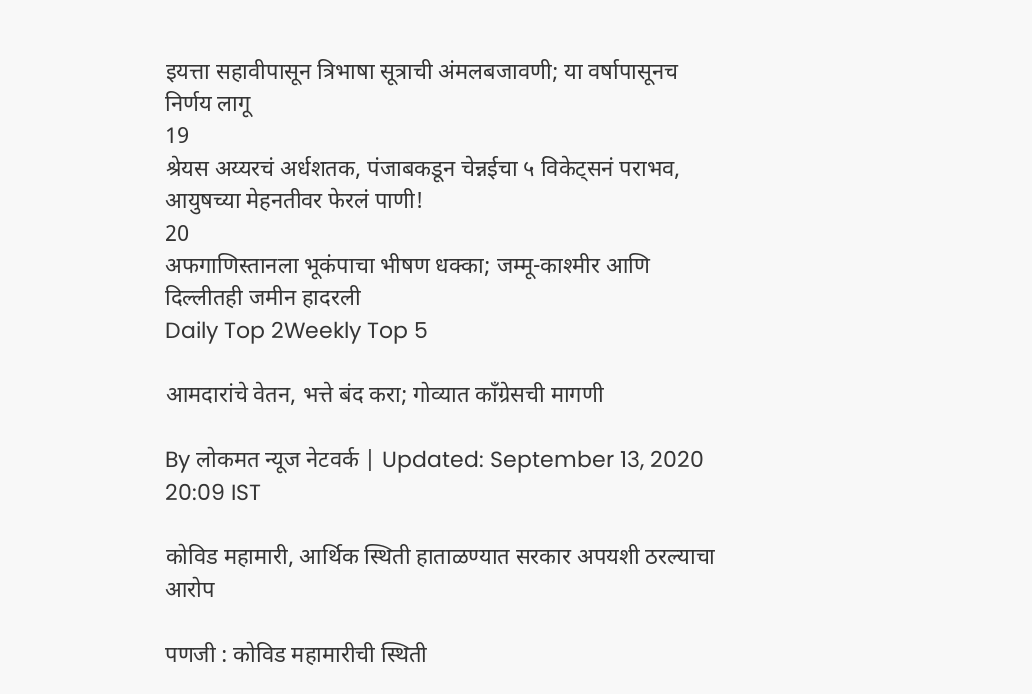इयत्ता सहावीपासून त्रिभाषा सूत्राची अंमलबजावणी; या वर्षापासूनच निर्णय लागू
19
श्रेयस अय्यरचं अर्धशतक, पंजाबकडून चेन्नईचा ५ विकेट्सनं पराभव, आयुषच्या मेहनतीवर फेरलं पाणी!
20
अफगाणिस्तानला भूकंपाचा भीषण धक्का; जम्मू-काश्मीर आणि दिल्लीतही जमीन हादरली
Daily Top 2Weekly Top 5

आमदारांचे वेतन, भत्ते बंद करा; गोव्यात काँग्रेसची मागणी

By लोकमत न्यूज नेटवर्क | Updated: September 13, 2020 20:09 IST

कोविड महामारी, आर्थिक स्थिती हाताळण्यात सरकार अपयशी ठरल्याचा आरोप

पणजी : कोविड महामारीची स्थिती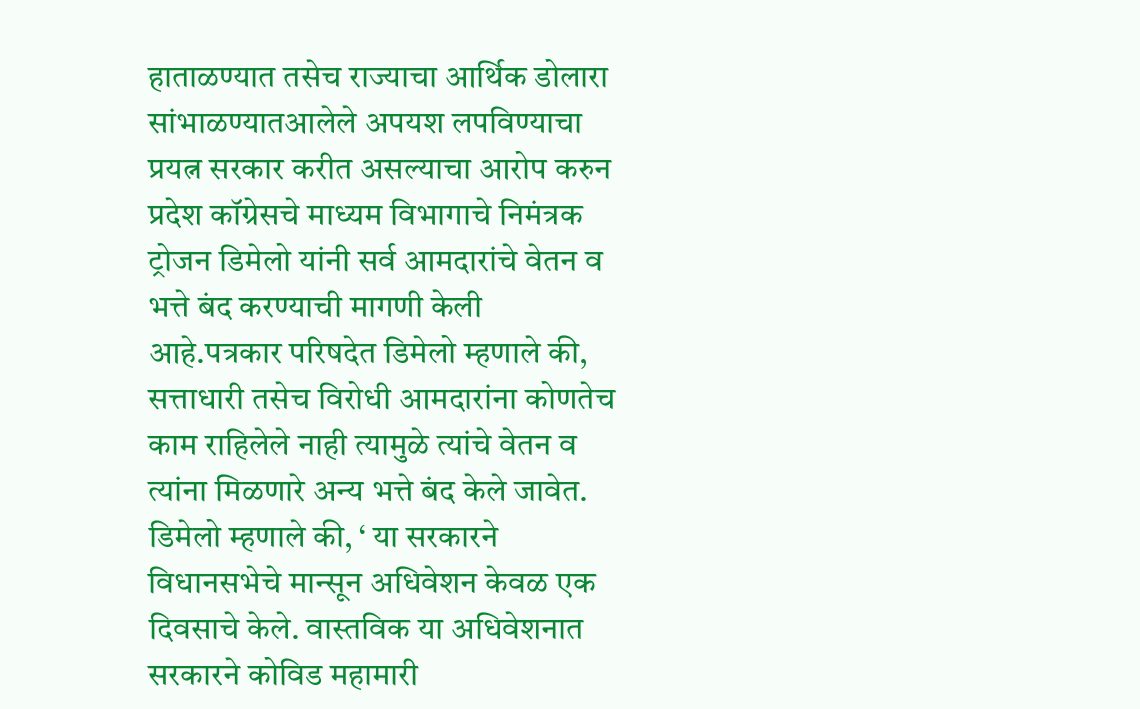हाताळण्यात तसेच राज्याचा आर्थिक डोलारा सांभाळण्यातआलेले अपयश लपविण्याचा प्रयत्न सरकार करीत असल्याचा आरोप करुन प्रदेश कॉग्रेसचे माध्यम विभागाचे निमंत्रक ट्रोजन डिमेलो यांनी सर्व आमदारांचे वेतन व भत्ते बंद करण्याची मागणी केली आहे.पत्रकार परिषदेत डिमेलो म्हणाले की, सत्ताधारी तसेच विरोधी आमदारांना कोणतेच काम राहिलेले नाही त्यामुळे त्यांचे वेतन व त्यांना मिळणारे अन्य भत्ते बंद केले जावेत. डिमेलो म्हणाले की, ‘ या सरकारने विधानसभेचे मान्सून अधिवेशन केवळ एक दिवसाचे केले. वास्तविक या अधिवेशनात सरकारने कोविड महामारी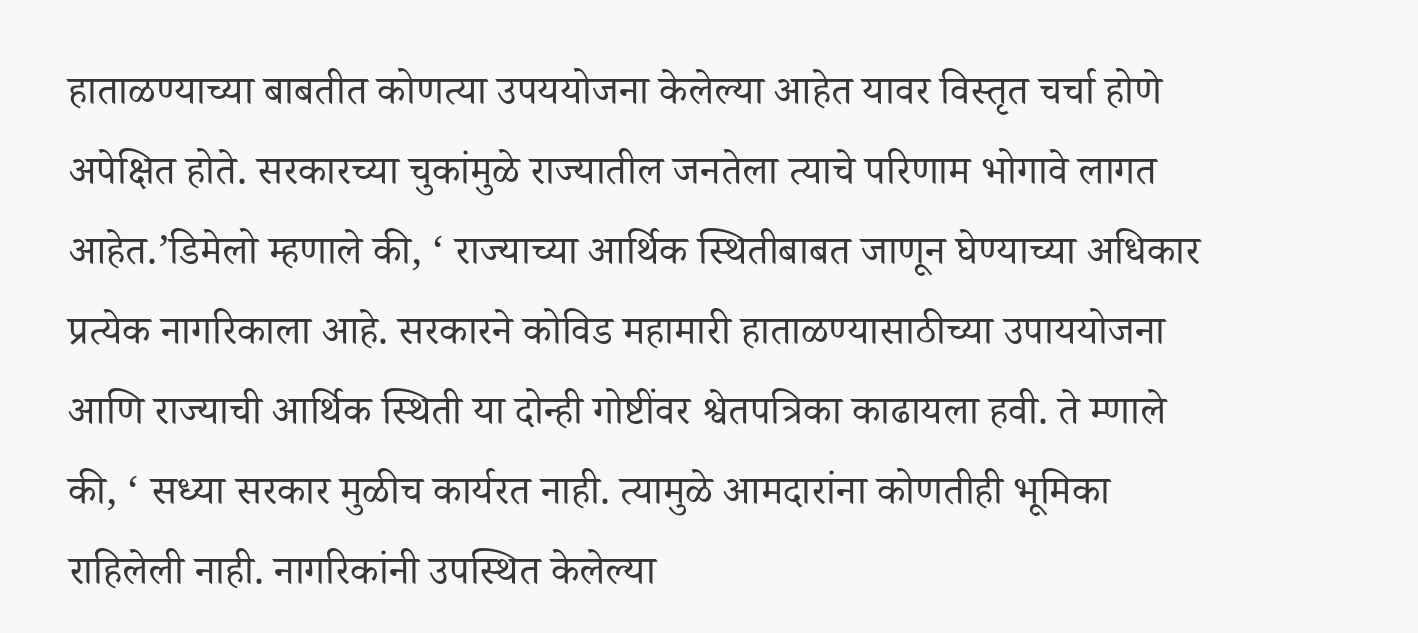हाताळण्याच्या बाबतीत कोणत्या उपययोजना केलेल्या आहेत यावर विस्तृत चर्चा होणे अपेक्षित होते. सरकारच्या चुकांमुळे राज्यातील जनतेला त्याचे परिणाम भोगावे लागत आहेत.’डिमेलो म्हणाले की, ‘ राज्याच्या आर्थिक स्थितीबाबत जाणून घेण्याच्या अधिकार प्रत्येक नागरिकाला आहे. सरकारने कोविड महामारी हाताळण्यासाठीच्या उपाययोजना आणि राज्याची आर्थिक स्थिती या दोन्ही गोष्टींवर श्वेतपत्रिका काढायला हवी. ते म्णाले की, ‘ सध्या सरकार मुळीच कार्यरत नाही. त्यामुळे आमदारांना कोणतीही भूमिका राहिलेली नाही. नागरिकांनी उपस्थित केलेल्या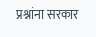प्रश्नांना सरकार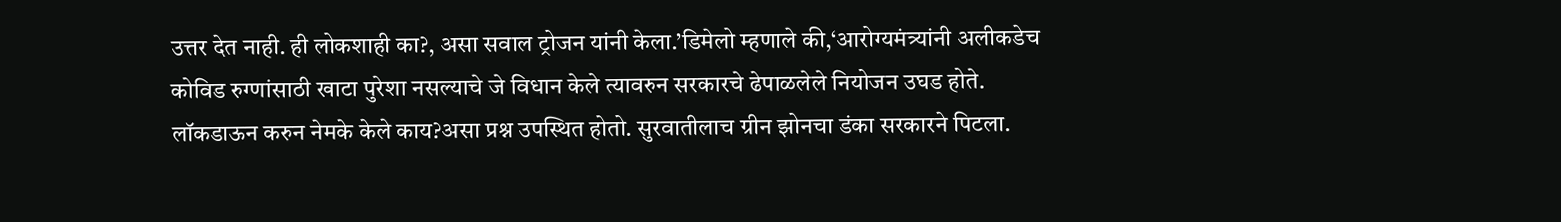उत्तर देत नाही. ही लोकशाही का?, असा सवाल ट्रोजन यांनी केला.’डिमेलो म्हणाले की,‘आरोग्यमंत्र्यांनी अलीकडेच कोविड रुग्णांसाठी खाटा पुरेशा नसल्याचे जे विधान केले त्यावरुन सरकारचे ढेपाळलेले नियोजन उघड होते. लॉकडाऊन करुन नेमके केले काय?असा प्रश्न उपस्थित होतो. सुरवातीलाच ग्रीन झोनचा डंका सरकारने पिटला.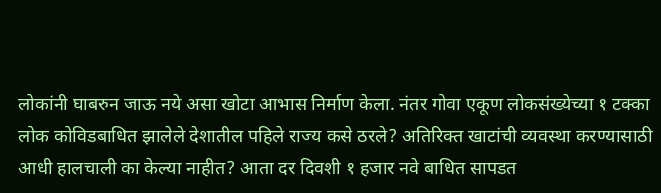लोकांनी घाबरुन जाऊ नये असा खोटा आभास निर्माण केला. नंतर गोवा एकूण लोकसंख्येच्या १ टक्का लोक कोविडबाधित झालेले देशातील पहिले राज्य कसे ठरले? अतिरिक्त खाटांची व्यवस्था करण्यासाठी आधी हालचाली का केल्या नाहीत? आता दर दिवशी १ हजार नवे बाधित सापडत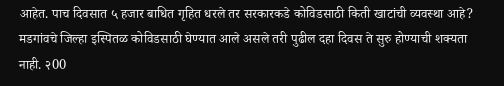आहेत. पाच दिवसात ५ हजार बाधित गृहित धरले तर सरकारकडे कोविडसाठी किती खाटांची व्यवस्था आहे? मडगांवचे जिल्हा इस्पितळ कोविडसाठी घेण्यात आले असले तरी पुढील दहा दिवस ते सुरु होण्याची शक्यता नाही. २00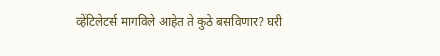व्हेंटिलेटर्स मागविले आहेत ते कुठे बसविणार? घरी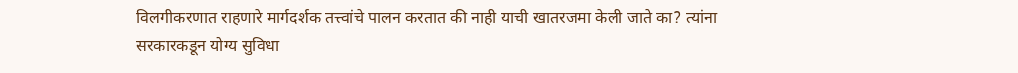विलगीकरणात राहणारे मार्गदर्शक तत्त्वांचे पालन करतात की नाही याची खातरजमा केली जाते का? त्यांना सरकारकडून योग्य सुविधा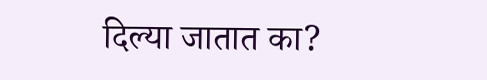दिल्या जातात का?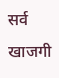सर्व खाजगी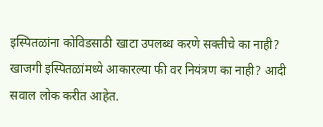इस्पितळांना कोविडसाठी खाटा उपलब्ध करणे सक्तीचे का नाही? खाजगी इस्पितळांमध्ये आकारल्या फी वर नियंत्रण का नाही? आदी सवाल लोक करीत आहेत.